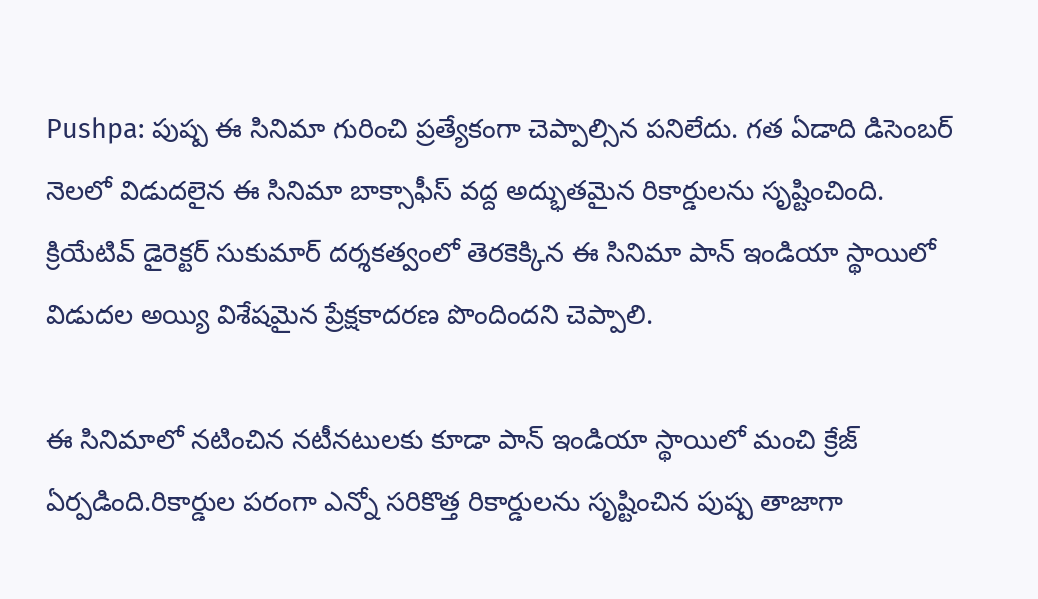Pushpa: పుష్ప ఈ సినిమా గురించి ప్రత్యేకంగా చెప్పాల్సిన పనిలేదు. గత ఏడాది డిసెంబర్ నెలలో విడుదలైన ఈ సినిమా బాక్సాఫీస్ వద్ద అద్భుతమైన రికార్డులను సృష్టించింది. క్రియేటివ్ డైరెక్టర్ సుకుమార్ దర్శకత్వంలో తెరకెక్కిన ఈ సినిమా పాన్ ఇండియా స్థాయిలో విడుదల అయ్యి విశేషమైన ప్రేక్షకాదరణ పొందిందని చెప్పాలి.

ఈ సినిమాలో నటించిన నటీనటులకు కూడా పాన్ ఇండియా స్థాయిలో మంచి క్రేజ్ ఏర్పడింది.రికార్డుల పరంగా ఎన్నో సరికొత్త రికార్డులను సృష్టించిన పుష్ప తాజాగా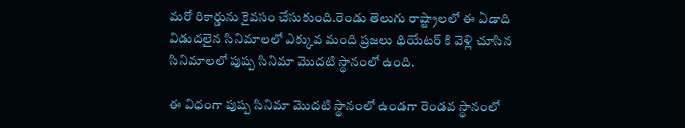మరో రికార్డును కైవసం చేసుకుంది.రెండు తెలుగు రాష్ట్రాలలో ఈ ఏడాది విడుదలైన సినిమాలలో ఎక్కువ మంది ప్రజలు థియేటర్ కి వెళ్లి చూసిన సినిమాలలో పుష్ప సినిమా మొదటి స్థానంలో ఉంది.

ఈ విధంగా పుష్ప సినిమా మొదటి స్థానంలో ఉండగా రెండవ స్థానంలో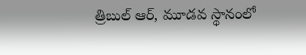త్రిబుల్ ఆర్, మూడవ స్థానంలో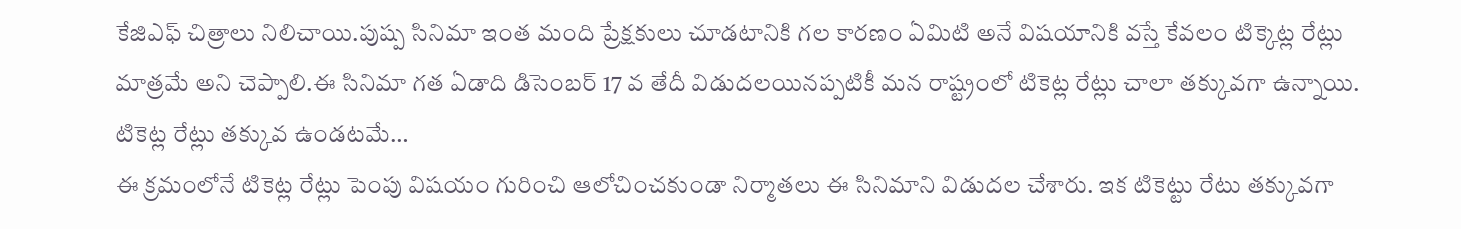కేజిఎఫ్ చిత్రాలు నిలిచాయి.పుష్ప సినిమా ఇంత మంది ప్రేక్షకులు చూడటానికి గల కారణం ఏమిటి అనే విషయానికి వస్తే కేవలం టిక్కెట్ల రేట్లు మాత్రమే అని చెప్పాలి.ఈ సినిమా గత ఏడాది డిసెంబర్ 17 వ తేదీ విడుదలయినప్పటికీ మన రాష్ట్రంలో టికెట్ల రేట్లు చాలా తక్కువగా ఉన్నాయి.
టికెట్ల రేట్లు తక్కువ ఉండటమే…
ఈ క్రమంలోనే టికెట్ల రేట్లు పెంపు విషయం గురించి ఆలోచించకుండా నిర్మాతలు ఈ సినిమాని విడుదల చేశారు. ఇక టికెట్టు రేటు తక్కువగా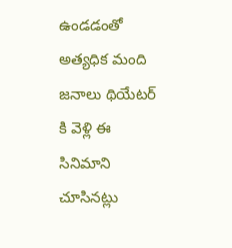ఉండడంతో అత్యధిక మంది జనాలు థియేటర్ కి వెళ్లి ఈ సినిమాని చూసినట్లు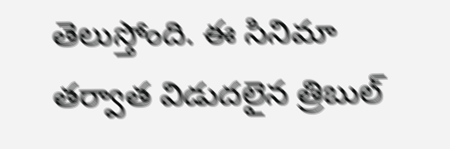తెలుస్తోంది. ఈ సినిమా తర్వాత విడుదలైన త్రిబుల్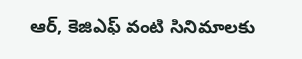ఆర్, కెజిఎఫ్ వంటి సినిమాలకు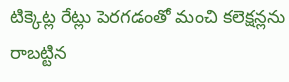టిక్కెట్ల రేట్లు పెరగడంతో మంచి కలెక్షన్లను రాబట్టిన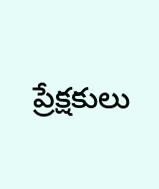ప్రేక్షకులు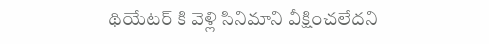థియేటర్ కి వెళ్లి సినిమాని వీక్షించలేదని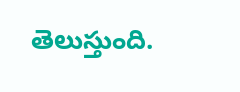తెలుస్తుంది.